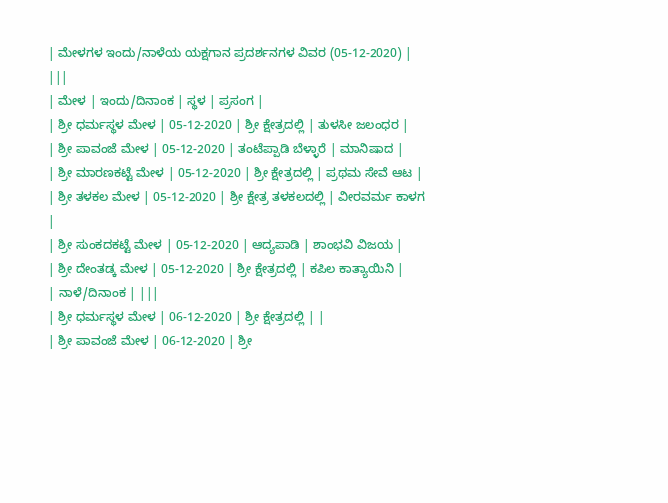| ಮೇಳಗಳ ಇಂದು/ನಾಳೆಯ ಯಕ್ಷಗಾನ ಪ್ರದರ್ಶನಗಳ ವಿವರ (05-12-2020) | |||
| ಮೇಳ | ಇಂದು/ದಿನಾಂಕ | ಸ್ಥಳ | ಪ್ರಸಂಗ |
| ಶ್ರೀ ಧರ್ಮಸ್ಥಳ ಮೇಳ | 05-12-2020 | ಶ್ರೀ ಕ್ಷೇತ್ರದಲ್ಲಿ | ತುಳಸೀ ಜಲಂಧರ |
| ಶ್ರೀ ಪಾವಂಜೆ ಮೇಳ | 05-12-2020 | ತಂಟೆಪ್ಪಾಡಿ ಬೆಳ್ಳಾರೆ | ಮಾನಿಷಾದ |
| ಶ್ರೀ ಮಾರಣಕಟ್ಟೆ ಮೇಳ | 05-12-2020 | ಶ್ರೀ ಕ್ಷೇತ್ರದಲ್ಲಿ | ಪ್ರಥಮ ಸೇವೆ ಆಟ |
| ಶ್ರೀ ತಳಕಲ ಮೇಳ | 05-12-2020 | ಶ್ರೀ ಕ್ಷೇತ್ರ ತಳಕಲದಲ್ಲಿ | ವೀರವರ್ಮ ಕಾಳಗ |
| ಶ್ರೀ ಸುಂಕದಕಟ್ಟೆ ಮೇಳ | 05-12-2020 | ಆದ್ಯಪಾಡಿ | ಶಾಂಭವಿ ವಿಜಯ |
| ಶ್ರೀ ದೇಂತಡ್ಕ ಮೇಳ | 05-12-2020 | ಶ್ರೀ ಕ್ಷೇತ್ರದಲ್ಲಿ | ಕಪಿಲ ಕಾತ್ಯಾಯಿನಿ |
| ನಾಳೆ/ದಿನಾಂಕ | |||
| ಶ್ರೀ ಧರ್ಮಸ್ಥಳ ಮೇಳ | 06-12-2020 | ಶ್ರೀ ಕ್ಷೇತ್ರದಲ್ಲಿ | |
| ಶ್ರೀ ಪಾವಂಜೆ ಮೇಳ | 06-12-2020 | ಶ್ರೀ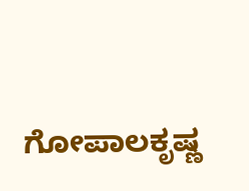ಗೋಪಾಲಕೃಷ್ಣ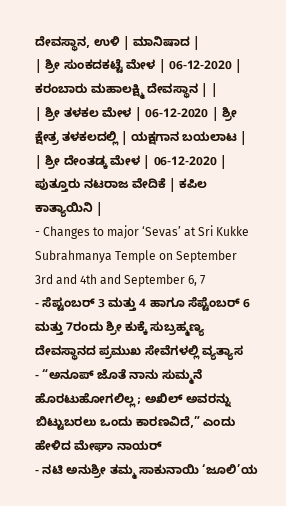ದೇವಸ್ಥಾನ, ಉಳಿ | ಮಾನಿಷಾದ |
| ಶ್ರೀ ಸುಂಕದಕಟ್ಟೆ ಮೇಳ | 06-12-2020 | ಕರಂಬಾರು ಮಹಾಲಕ್ಷ್ಮಿ ದೇವಸ್ಥಾನ | |
| ಶ್ರೀ ತಳಕಲ ಮೇಳ | 06-12-2020 | ಶ್ರೀ ಕ್ಷೇತ್ರ ತಳಕಲದಲ್ಲಿ | ಯಕ್ಷಗಾನ ಬಯಲಾಟ |
| ಶ್ರೀ ದೇಂತಡ್ಕ ಮೇಳ | 06-12-2020 | ಪುತ್ತೂರು ನಟರಾಜ ವೇದಿಕೆ | ಕಪಿಲ ಕಾತ್ಯಾಯಿನಿ |
- Changes to major ‘Sevas’ at Sri Kukke Subrahmanya Temple on September 3rd and 4th and September 6, 7
- ಸೆಪ್ಟಂಬರ್ 3 ಮತ್ತು 4 ಹಾಗೂ ಸೆಪ್ಟೆಂಬರ್ 6 ಮತ್ತು 7ರಂದು ಶ್ರೀ ಕುಕ್ಕೆ ಸುಬ್ರಹ್ಮಣ್ಯ ದೇವಸ್ಥಾನದ ಪ್ರಮುಖ ಸೇವೆಗಳಲ್ಲಿ ವ್ಯತ್ಯಾಸ
- “ಅನೂಪ್ ಜೊತೆ ನಾನು ಸುಮ್ಮನೆ ಹೊರಟುಹೋಗಲಿಲ್ಲ; ಅಖಿಲ್ ಅವರನ್ನು ಬಿಟ್ಟುಬರಲು ಒಂದು ಕಾರಣವಿದೆ,” ಎಂದು ಹೇಳಿದ ಮೇಘಾ ನಾಯರ್
- ನಟಿ ಅನುಶ್ರೀ ತಮ್ಮ ಸಾಕುನಾಯಿ ‘ಜೂಲಿ’ಯ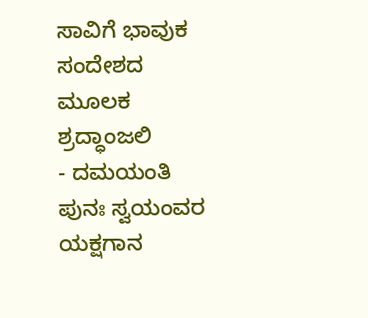ಸಾವಿಗೆ ಭಾವುಕ ಸಂದೇಶದ ಮೂಲಕ ಶ್ರದ್ಧಾಂಜಲಿ
- ದಮಯಂತಿ ಪುನಃ ಸ್ವಯಂವರ ಯಕ್ಷಗಾನ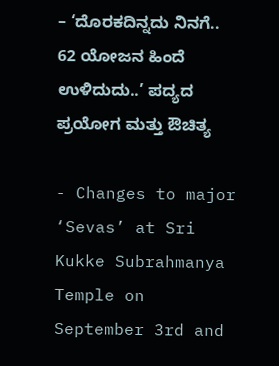– ‘ದೊರಕದಿನ್ನದು ನಿನಗೆ.. 62 ಯೋಜನ ಹಿಂದೆ ಉಳಿದುದು..’ ಪದ್ಯದ ಪ್ರಯೋಗ ಮತ್ತು ಔಚಿತ್ಯ

- Changes to major ‘Sevas’ at Sri Kukke Subrahmanya Temple on September 3rd and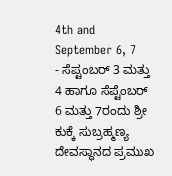4th and September 6, 7
- ಸೆಪ್ಟಂಬರ್ 3 ಮತ್ತು 4 ಹಾಗೂ ಸೆಪ್ಟೆಂಬರ್ 6 ಮತ್ತು 7ರಂದು ಶ್ರೀ ಕುಕ್ಕೆ ಸುಬ್ರಹ್ಮಣ್ಯ ದೇವಸ್ಥಾನದ ಪ್ರಮುಖ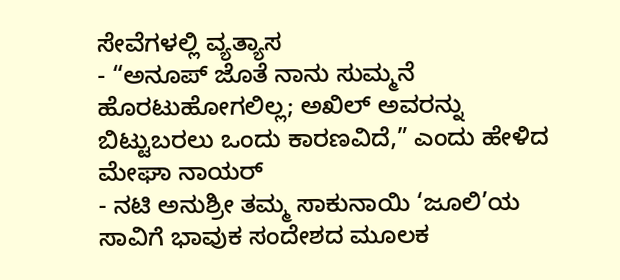ಸೇವೆಗಳಲ್ಲಿ ವ್ಯತ್ಯಾಸ
- “ಅನೂಪ್ ಜೊತೆ ನಾನು ಸುಮ್ಮನೆ ಹೊರಟುಹೋಗಲಿಲ್ಲ; ಅಖಿಲ್ ಅವರನ್ನು ಬಿಟ್ಟುಬರಲು ಒಂದು ಕಾರಣವಿದೆ,” ಎಂದು ಹೇಳಿದ ಮೇಘಾ ನಾಯರ್
- ನಟಿ ಅನುಶ್ರೀ ತಮ್ಮ ಸಾಕುನಾಯಿ ‘ಜೂಲಿ’ಯ ಸಾವಿಗೆ ಭಾವುಕ ಸಂದೇಶದ ಮೂಲಕ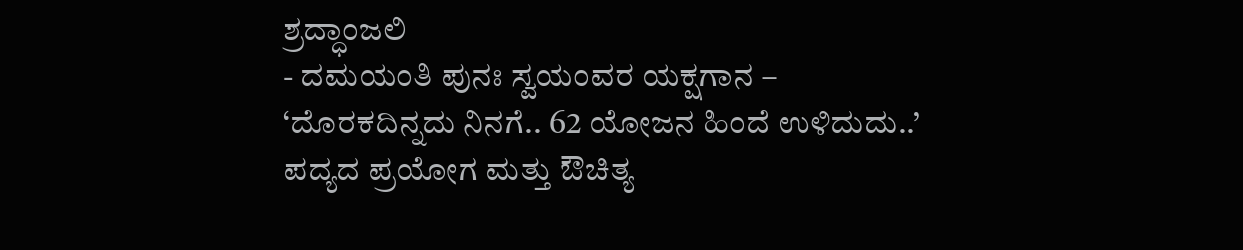ಶ್ರದ್ಧಾಂಜಲಿ
- ದಮಯಂತಿ ಪುನಃ ಸ್ವಯಂವರ ಯಕ್ಷಗಾನ – ‘ದೊರಕದಿನ್ನದು ನಿನಗೆ.. 62 ಯೋಜನ ಹಿಂದೆ ಉಳಿದುದು..’ ಪದ್ಯದ ಪ್ರಯೋಗ ಮತ್ತು ಔಚಿತ್ಯ